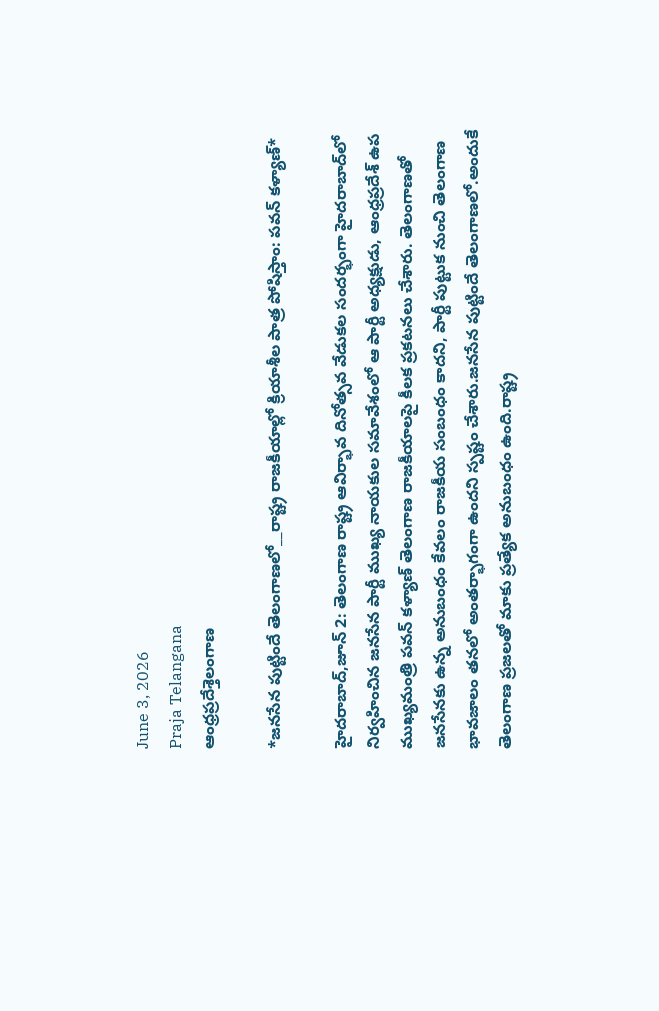June 3, 2026
Praja Telangana
ఆంధ్రప్రదేశ్తెలంగాణ

*జనసేన పుట్టిందే తెలంగాణలో__రాష్ట్ర రాజకీయాల్లో క్రియాశీల పాత్ర పోషిస్తాం: పవన్ కళ్యాణ్*

హైదరాబాద్,జూన్ 2: తెలంగాణ రాష్ట్ర ఆవిర్భావ దినోత్సవ వేడుకల సందర్భంగా హైదరాబాద్‌లో నిర్వహించిన జనసేన పార్టీ ముఖ్య నాయకుల సమావేశంలో ఆ పార్టీ అధ్యక్షుడు, ఆంధ్రప్రదేశ్ ఉప ముఖ్యమంత్రి పవన్ కళ్యాణ్ తెలంగాణ రాజకీయాలపై కీలక ప్రకటనలు చేశారు. తెలంగాణతో జనసేనకు ఉన్న అనుబంధం కేవలం రాజకీయ సంబంధం కాదని, పార్టీ పుట్టుక నుంచి తెలంగాణ భావజాలం తనలో అంతర్భాగంగా ఉందని స్పష్టం చేశారు.జనసేన పుట్టిందే తెలంగాణలో.అందుకే తెలంగాణ ప్రజలతో మాకు ప్రత్యేక అనుబంధం ఉంది.రాష్ట్ర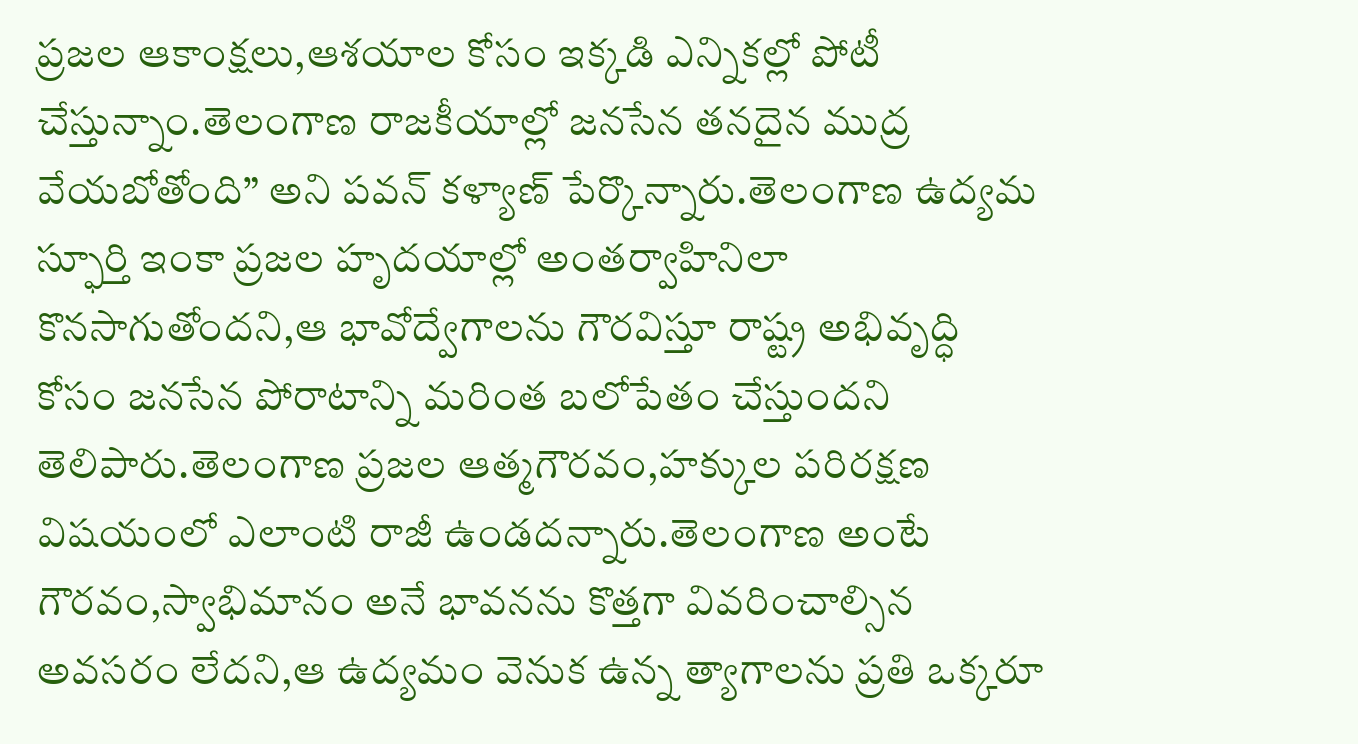ప్రజల ఆకాంక్షలు,ఆశయాల కోసం ఇక్కడి ఎన్నికల్లో పోటీ చేస్తున్నాం.తెలంగాణ రాజకీయాల్లో జనసేన తనదైన ముద్ర వేయబోతోంది” అని పవన్ కళ్యాణ్ పేర్కొన్నారు.తెలంగాణ ఉద్యమ స్ఫూర్తి ఇంకా ప్రజల హృదయాల్లో అంతర్వాహినిలా కొనసాగుతోందని,ఆ భావోద్వేగాలను గౌరవిస్తూ రాష్ట్ర అభివృద్ధి కోసం జనసేన పోరాటాన్ని మరింత బలోపేతం చేస్తుందని తెలిపారు.తెలంగాణ ప్రజల ఆత్మగౌరవం,హక్కుల పరిరక్షణ విషయంలో ఎలాంటి రాజీ ఉండదన్నారు.తెలంగాణ అంటే గౌరవం,స్వాభిమానం అనే భావనను కొత్తగా వివరించాల్సిన అవసరం లేదని,ఆ ఉద్యమం వెనుక ఉన్న త్యాగాలను ప్రతి ఒక్కరూ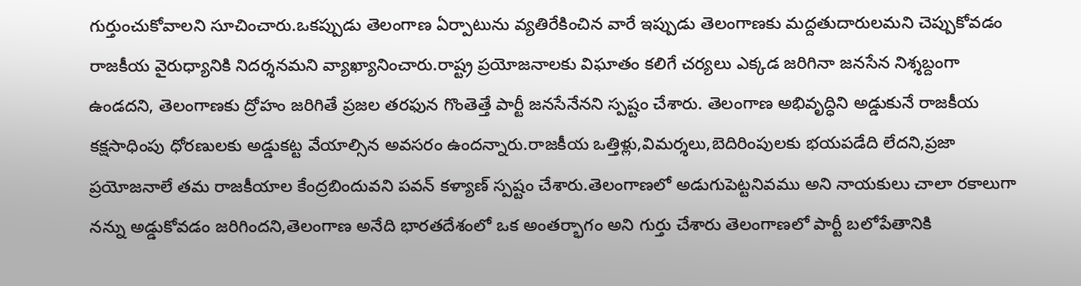గుర్తుంచుకోవాలని సూచించారు.ఒకప్పుడు తెలంగాణ ఏర్పాటును వ్యతిరేకించిన వారే ఇప్పుడు తెలంగాణకు మద్దతుదారులమని చెప్పుకోవడం రాజకీయ వైరుధ్యానికి నిదర్శనమని వ్యాఖ్యానించారు.రాష్ట్ర ప్రయోజనాలకు విఘాతం కలిగే చర్యలు ఎక్కడ జరిగినా జనసేన నిశ్శబ్దంగా ఉండదని, తెలంగాణకు ద్రోహం జరిగితే ప్రజల తరఫున గొంతెత్తే పార్టీ జనసేనేనని స్పష్టం చేశారు. తెలంగాణ అభివృద్ధిని అడ్డుకునే రాజకీయ కక్షసాధింపు ధోరణులకు అడ్డుకట్ట వేయాల్సిన అవసరం ఉందన్నారు.రాజకీయ ఒత్తిళ్లు,విమర్శలు,బెదిరింపులకు భయపడేది లేదని,ప్రజా ప్రయోజనాలే తమ రాజకీయాల కేంద్రబిందువని పవన్ కళ్యాణ్ స్పష్టం చేశారు.తెలంగాణలో అడుగుపెట్టనివము అని నాయకులు చాలా రకాలుగా నన్ను అడ్డుకోవడం జరిగిందని,తెలంగాణ అనేది భారతదేశంలో ఒక అంతర్భాగం అని గుర్తు చేశారు తెలంగాణలో పార్టీ బలోపేతానికి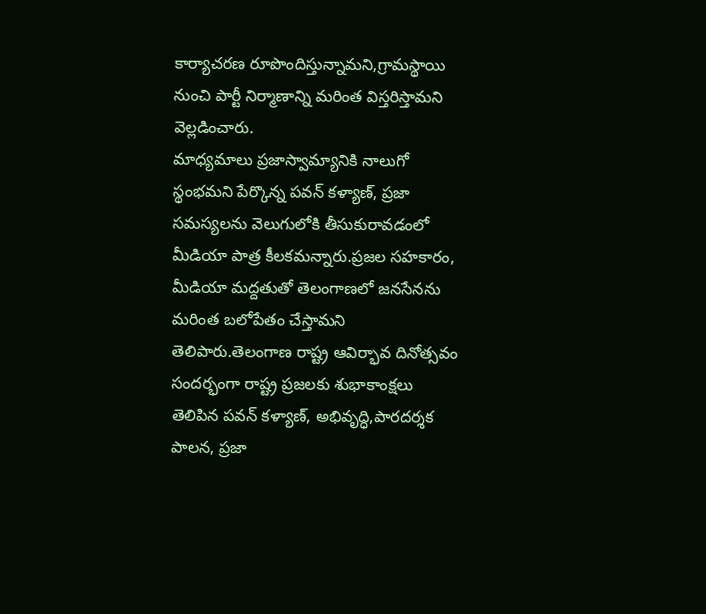కార్యాచరణ రూపొందిస్తున్నామని,గ్రామస్థాయి నుంచి పార్టీ నిర్మాణాన్ని మరింత విస్తరిస్తామని వెల్లడించారు.
మాధ్యమాలు ప్రజాస్వామ్యానికి నాలుగో స్థంభమని పేర్కొన్న పవన్ కళ్యాణ్, ప్రజా సమస్యలను వెలుగులోకి తీసుకురావడంలో మీడియా పాత్ర కీలకమన్నారు.ప్రజల సహకారం, మీడియా మద్దతుతో తెలంగాణలో జనసేనను మరింత బలోపేతం చేస్తామని తెలిపారు.తెలంగాణ రాష్ట్ర ఆవిర్భావ దినోత్సవం సందర్భంగా రాష్ట్ర ప్రజలకు శుభాకాంక్షలు తెలిపిన పవన్ కళ్యాణ్, అభివృద్ధి,పారదర్శక పాలన, ప్రజా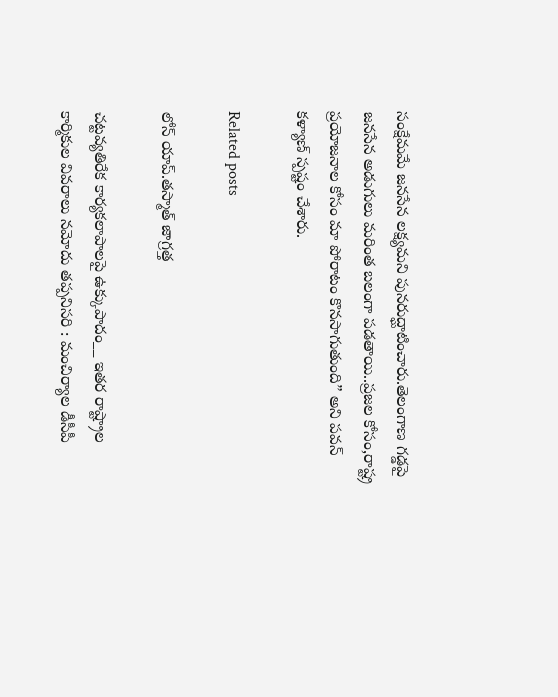సంక్షేమమే జనసేన లక్ష్యమని పునరుద్ఘాటించారు.తెలంగాణ గడ్డపై జనసేన అడుగులు మరింత బలంగా పడతాయి..ప్రజల కోసం,రాష్ట్ర ప్రయోజనాల కోసం మా పోరాటం కొనసాగుతుంది” అని పవన్ కళ్యాణ్ స్పష్టం చేశారు.

Related posts

లోన్‌ యాప్‌.తస్మాత్‌ జాగ్రత్త

చట్టవ్యతిరేక కార్యకలాపాలపై ఉక్కుపాదం__ ఇతర రాష్ట్రాల కార్మికుల వివరాలు నమోదు తప్పనిసరి : మంచిర్యాల డీసీపీ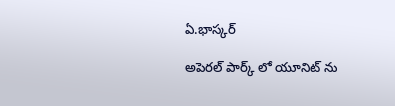ఏ.భాస్కర్

అపెరల్ పార్క్ లో యూనిట్ ను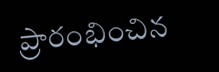ప్రారంభించిన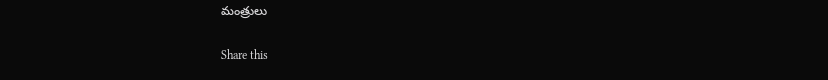మంత్రులు

Share this